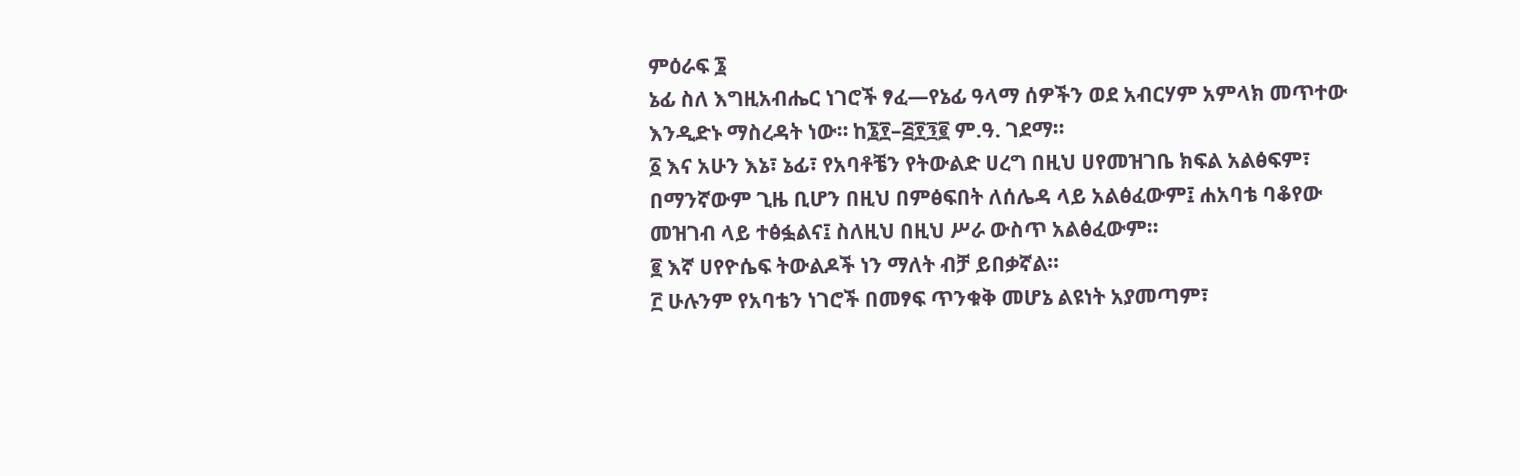ምዕራፍ ፮
ኔፊ ስለ እግዚአብሔር ነገሮች ፃፈ—የኔፊ ዓላማ ሰዎችን ወደ አብርሃም አምላክ መጥተው እንዲድኑ ማስረዳት ነው። ከ፮፻–፭፻፺፪ ም.ዓ. ገደማ።
፩ እና አሁን እኔ፣ ኔፊ፣ የአባቶቼን የትውልድ ሀረግ በዚህ ሀየመዝገቤ ክፍል አልፅፍም፣ በማንኛውም ጊዜ ቢሆን በዚህ በምፅፍበት ለሰሌዳ ላይ አልፅፈውም፤ ሐአባቴ ባቆየው መዝገብ ላይ ተፅፏልና፤ ስለዚህ በዚህ ሥራ ውስጥ አልፅፈውም።
፪ እኛ ሀየዮሴፍ ትውልዶች ነን ማለት ብቻ ይበቃኛል።
፫ ሁሉንም የአባቴን ነገሮች በመፃፍ ጥንቁቅ መሆኔ ልዩነት አያመጣም፣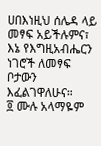ሀበእነዚህ ሰሌዳ ላይ መፃፍ አይችሉምና፣ እኔ የእግዚአብሔርን ነገሮች ለመፃፍ ቦታውን እፈልገዋለሁና።
፬ ሙሉ አላማዬም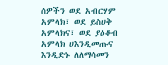ሰዎችን ወደ አብርሃም አምላክ፣ ወደ ይስሀቅ አምላክና፣ ወደ ያዕቆብ አምላክ ሀእንዲመጡና እንዲድኑ ለለማሳመን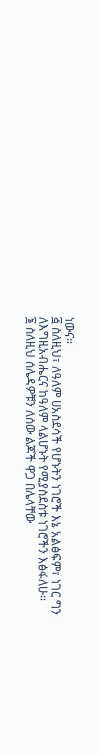ነውና።
፭ ስለዚህ፣ ለዓለም ሀአስደሳች የሆኑትን ነገሮች እኔ አልፅፍም፣ ነገር ግን ለእግዚአብሔርና ከዓለም ላልሆኑት የሚያስደስቱ ነገሮችን እፅፋለሁ።
፮ ስለዚህ ሰሌዳዎቹን ለሰው ልጆች ዋጋ በሌላቸው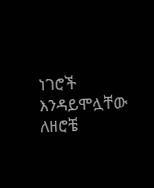ነገሮች እንዳይሞሏቸው ለዘሮቼ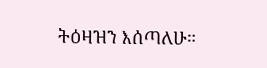ትዕዛዝን እሰጣለሁ።